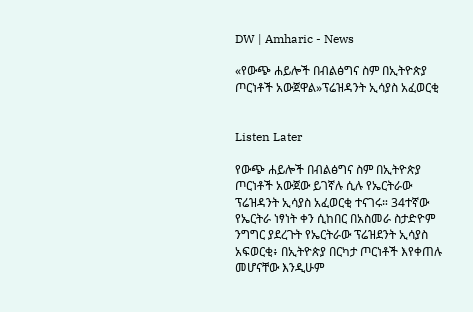DW | Amharic - News

«የውጭ ሐይሎች በብልፅግና ስም በኢትዮጵያ ጦርነቶች አውጀዋል»ፕሬዝዳንት ኢሳያስ አፈወርቂ


Listen Later

የውጭ ሐይሎች በብልፅግና ስም በኢትዮጵያ ጦርነቶች አውጀው ይገኛሉ ሲሉ የኤርትራው ፕሬዝዳንት ኢሳያስ አፈወርቂ ተናገሩ። 34ተኛው የኤርትራ ነፃነት ቀን ሲከበር በአስመራ ስታድዮም ንግግር ያደረጉት የኤርትራው ፕሬዝደንት ኢሳያስ አፍወርቂ፥ በኢትዮጵያ በርካታ ጦርነቶች እየቀጠሉ መሆናቸው እንዲሁም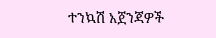ተንኳሽ አጀንጃዎች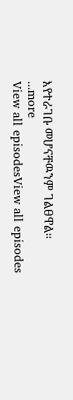እየተራገቡ መሆናቸዉንም ገልፀዋል።
...more
View all episodesView all episodes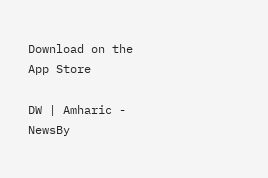Download on the App Store

DW | Amharic - NewsBy